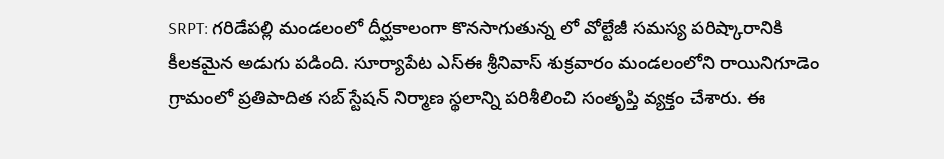SRPT: గరిడేపల్లి మండలంలో దీర్ఘకాలంగా కొనసాగుతున్న లో వోల్టేజీ సమస్య పరిష్కారానికి కీలకమైన అడుగు పడింది. సూర్యాపేట ఎస్ఈ శ్రీనివాస్ శుక్రవారం మండలంలోని రాయినిగూడెం గ్రామంలో ప్రతిపాదిత సబ్ స్టేషన్ నిర్మాణ స్థలాన్ని పరిశీలించి సంతృప్తి వ్యక్తం చేశారు. ఈ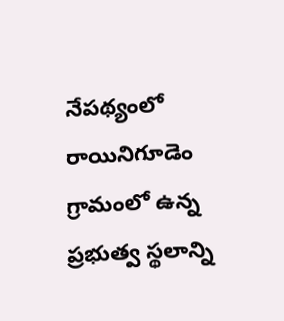నేపథ్యంలో రాయినిగూడెం గ్రామంలో ఉన్న ప్రభుత్వ స్థలాన్ని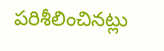పరిశీలించినట్లు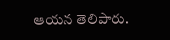ఆయన తెలిపారు.